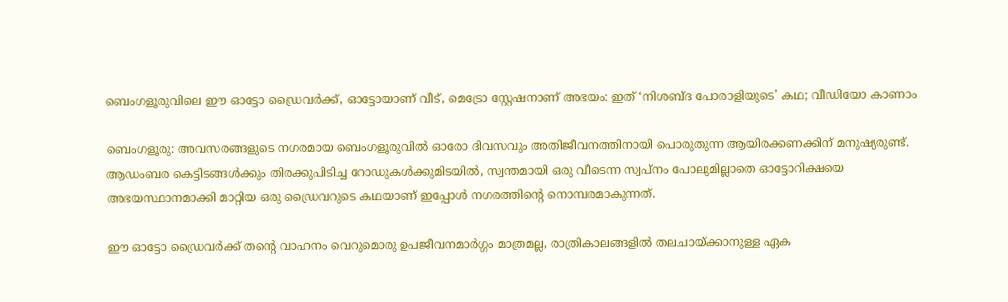ബെംഗളൂരുവിലെ ഈ ഓട്ടോ ഡ്രൈവർക്ക്, ഓട്ടോയാണ് വീട്, മെട്രോ സ്റ്റേഷനാണ് അഭയം: ഇത് ‘നിശബ്ദ പോരാളിയുടെ’ കഥ; വീഡിയോ കാണാം

ബെംഗളൂരു: അവസരങ്ങളുടെ നഗരമായ ബെംഗളൂരുവിൽ ഓരോ ദിവസവും അതിജീവനത്തിനായി പൊരുതുന്ന ആയിരക്കണക്കിന് മനുഷ്യരുണ്ട്. ആഡംബര കെട്ടിടങ്ങൾക്കും തിരക്കുപിടിച്ച റോഡുകൾക്കുമിടയിൽ, സ്വന്തമായി ഒരു വീടെന്ന സ്വപ്നം പോലുമില്ലാതെ ഓട്ടോറിക്ഷയെ അഭയസ്ഥാനമാക്കി മാറ്റിയ ഒരു ഡ്രൈവറുടെ കഥയാണ് ഇപ്പോൾ നഗരത്തിന്റെ നൊമ്പരമാകുന്നത്.

ഈ ഓട്ടോ ഡ്രൈവർക്ക് തന്റെ വാഹനം വെറുമൊരു ഉപജീവനമാർഗ്ഗം മാത്രമല്ല, രാത്രികാലങ്ങളിൽ തലചായ്ക്കാനുള്ള ഏക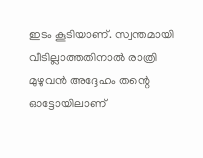ഇടം കൂടിയാണ്. സ്വന്തമായി വീടില്ലാത്തതിനാൽ രാത്രി മുഴുവൻ അദ്ദേഹം തന്റെ ഓട്ടോയിലാണ്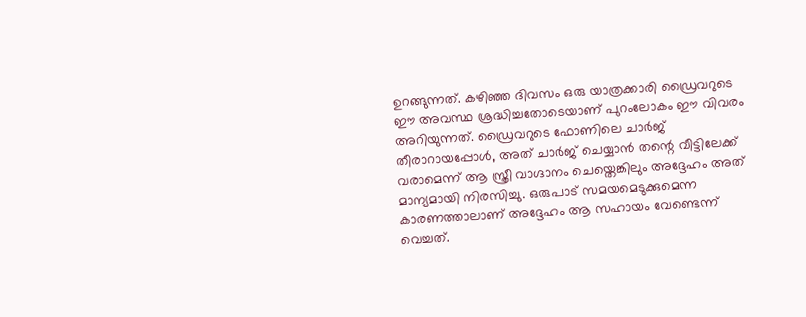ഉറങ്ങുന്നത്. കഴിഞ്ഞ ദിവസം ഒരു യാത്രക്കാരി ഡ്രൈവറുടെ ഈ അവസ്ഥ ശ്രദ്ധിച്ചതോടെയാണ് പുറംലോകം ഈ വിവരം അറിയുന്നത്. ഡ്രൈവറുടെ ഫോണിലെ ചാർജ് തീരാറായപ്പോൾ, അത് ചാർജ് ചെയ്യാൻ തന്റെ വീട്ടിലേക്ക് വരാമെന്ന് ആ സ്ത്രീ വാഗ്ദാനം ചെയ്തെങ്കിലും അദ്ദേഹം അത് മാന്യമായി നിരസിച്ചു. ഒരുപാട് സമയമെടുക്കുമെന്ന കാരണത്താലാണ് അദ്ദേഹം ആ സഹായം വേണ്ടെന്ന് വെച്ചത്.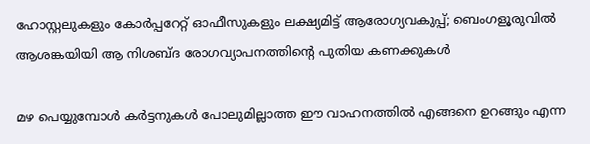ഹോസ്റ്റലുകളും കോർപ്പറേറ്റ് ഓഫീസുകളും ലക്ഷ്യമിട്ട് ആരോഗ്യവകുപ്പ്; ബെംഗളൂരുവിൽ ആശങ്കയിയി ആ നിശബ്ദ രോഗവ്യാപനത്തിന്റെ പുതിയ കണക്കുകൾ

മഴ പെയ്യുമ്പോൾ കർട്ടനുകൾ പോലുമില്ലാത്ത ഈ വാഹനത്തിൽ എങ്ങനെ ഉറങ്ങും എന്ന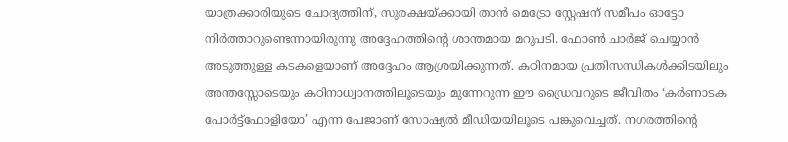യാത്രക്കാരിയുടെ ചോദ്യത്തിന്, സുരക്ഷയ്ക്കായി താൻ മെട്രോ സ്റ്റേഷന് സമീപം ഓട്ടോ നിർത്താറുണ്ടെന്നായിരുന്നു അദ്ദേഹത്തിന്റെ ശാന്തമായ മറുപടി. ഫോൺ ചാർജ് ചെയ്യാൻ അടുത്തുള്ള കടകളെയാണ് അദ്ദേഹം ആശ്രയിക്കുന്നത്. കഠിനമായ പ്രതിസന്ധികൾക്കിടയിലും അന്തസ്സോടെയും കഠിനാധ്വാനത്തിലൂടെയും മുന്നേറുന്ന ഈ ഡ്രൈവറുടെ ജീവിതം ‘കർണാടക പോർട്ട്‌ഫോളിയോ’ എന്ന പേജാണ് സോഷ്യൽ മീഡിയയിലൂടെ പങ്കുവെച്ചത്. നഗരത്തിന്റെ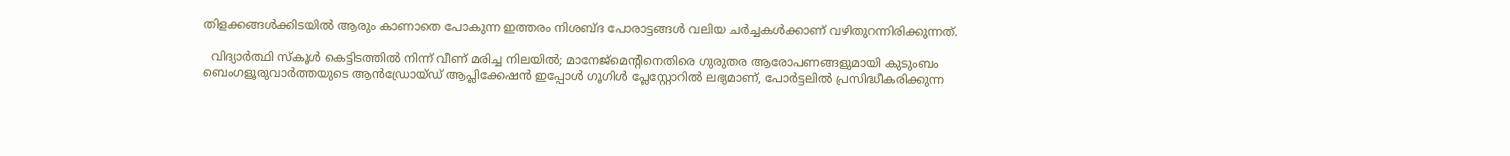തിളക്കങ്ങൾക്കിടയിൽ ആരും കാണാതെ പോകുന്ന ഇത്തരം നിശബ്ദ പോരാട്ടങ്ങൾ വലിയ ചർച്ചകൾക്കാണ് വഴിതുറന്നിരിക്കുന്നത്.

  വിദ്യാർത്ഥി സ്കൂൾ കെട്ടിടത്തിൽ നിന്ന് വീണ് മരിച്ച നിലയിൽ; മാനേജ്മെന്റിനെതിരെ ഗുരുതര ആരോപണങ്ങളുമായി കുടുംബം
ബെംഗളൂരുവാർത്തയുടെ ആൻഡ്രോയ്ഡ് ആപ്ലിക്കേഷൻ ഇപ്പോൾ ഗൂഗിൾ പ്ലേസ്റ്റോറിൽ ലഭ്യമാണ്, പോർട്ടലിൽ പ്രസിദ്ധീകരിക്കുന്ന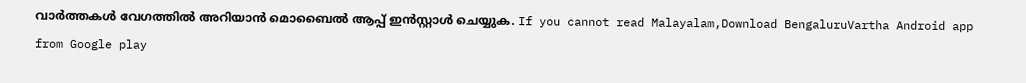വാർത്തകൾ വേഗത്തിൽ അറിയാൻ മൊബൈൽ ആപ്പ് ഇൻസ്റ്റാൾ ചെയ്യുക. If you cannot read Malayalam,Download BengaluruVartha Android app from Google play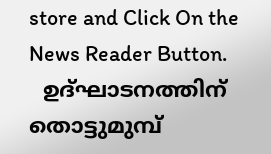store and Click On the News Reader Button.
  ഉദ്ഘാടനത്തിന് തൊട്ടുമുമ്പ്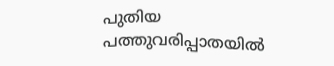പുതിയ പത്തുവരിപ്പാതയിൽ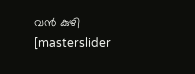വൻ കുഴി
[masterslider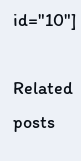id="10"]

Related posts